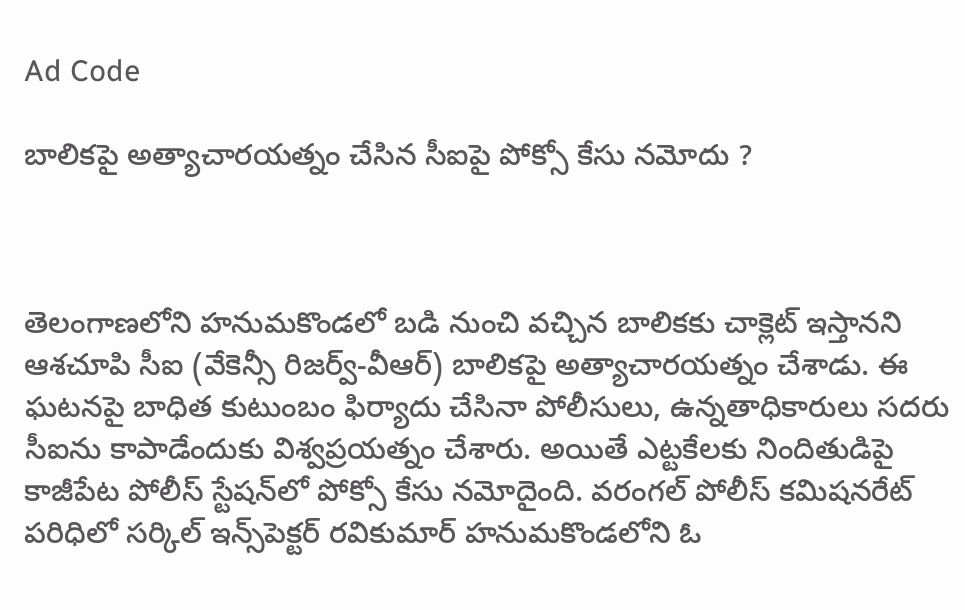Ad Code

బాలికపై అత్యాచారయత్నం చేసిన సీఐపై పోక్సో కేసు నమోదు ?



తెలంగాణలోని హనుమకొండలో బడి నుంచి వచ్చిన బాలికకు చాక్లెట్‌ ఇస్తానని ఆశచూపి సీఐ (వేకెన్సీ రిజర్వ్‌-వీఆర్‌) బాలికపై అత్యాచారయత్నం చేశాడు. ఈ ఘటనపై బాధిత కుటుంబం ఫిర్యాదు చేసినా పోలీసులు, ఉన్నతాధికారులు సదరు సీఐను కాపాడేందుకు విశ్వప్రయత్నం చేశారు. అయితే ఎట్టకేలకు నిందితుడిపై కాజీపేట పోలీస్‌ స్టేషన్‌లో పోక్సో కేసు నమోదైంది. వరంగల్‌ పోలీస్‌ కమిషనరేట్‌ పరిధిలో సర్కిల్‌ ఇన్స్‌పెక్టర్‌ రవికుమార్‌ హనుమకొండలోని ఓ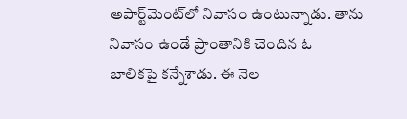అపార్ట్‌మెంట్‌లో నివాసం ఉంటున్నాడు. తాను నివాసం ఉండే ప్రాంతానికి చెందిన ఓ బాలికపై కన్నేశాడు. ఈ నెల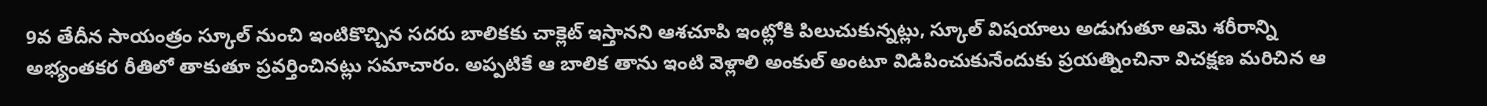9వ తేదీన సాయంత్రం స్కూల్‌ నుంచి ఇంటికొచ్చిన సదరు బాలికకు చాక్లెట్‌ ఇస్తానని ఆశచూపి ఇంట్లోకి పిలుచుకున్నట్లు, స్కూల్‌ విషయాలు అడుగుతూ ఆమె శరీరాన్ని అభ్యంతకర రీతిలో తాకుతూ ప్రవర్తించినట్లు సమాచారం. అప్పటికే ఆ బాలిక తాను ఇంటి వెళ్లాలి అంకుల్‌ అంటూ విడిపించుకునేందుకు ప్రయత్నించినా విచక్షణ మరిచిన ఆ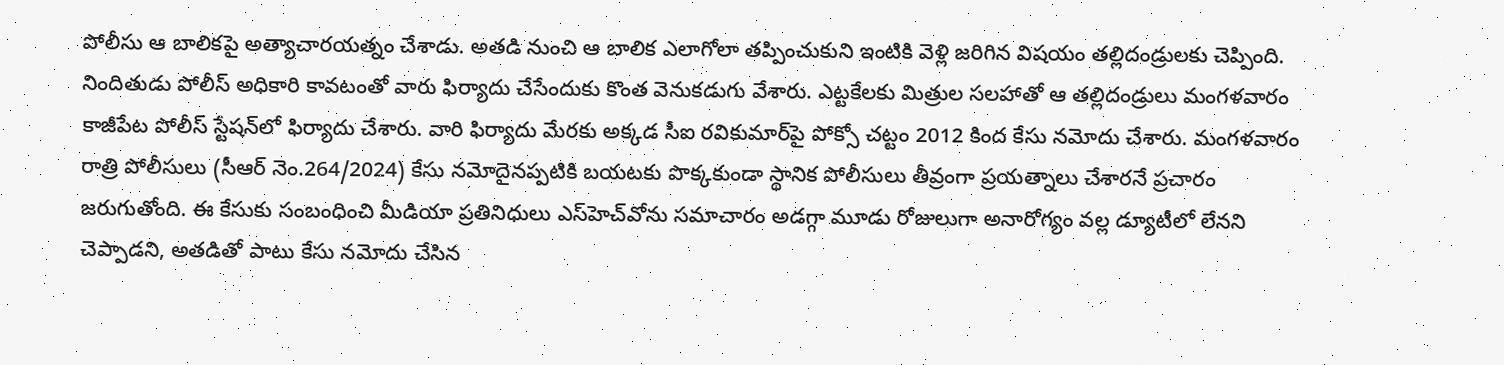పోలీసు ఆ బాలికపై అత్యాచారయత్నం చేశాడు. అతడి నుంచి ఆ బాలిక ఎలాగోలా తప్పించుకుని ఇంటికి వెళ్లి జరిగిన విషయం తల్లిదండ్రులకు చెప్పింది. నిందితుడు పోలీస్‌ అధికారి కావటంతో వారు ఫిర్యాదు చేసేందుకు కొంత వెనుకడుగు వేశారు. ఎట్టకేలకు మిత్రుల సలహాతో ఆ తల్లిదండ్రులు మంగళవారం కాజీపేట పోలీస్‌ స్టేషన్‌లో ఫిర్యాదు చేశారు. వారి ఫిర్యాదు మేరకు అక్కడ సీఐ రవికుమార్‌పై పోక్సో చట్టం 2012 కింద కేసు నమోదు చేశారు. మంగళవారం రాత్రి పోలీసులు (సీఆర్‌ నెం.264/2024) కేసు నమోదైనప్పటికి బయటకు పొక్కకుండా స్థానిక పోలీసులు తీవ్రంగా ప్రయత్నాలు చేశారనే ప్రచారం జరుగుతోంది. ఈ కేసుకు సంబంధించి మీడియా ప్రతినిధులు ఎస్‌హెచ్‌వోను సమాచారం అడగ్గా మూడు రోజులుగా అనారోగ్యం వల్ల డ్యూటీలో లేనని చెప్పాడని, అతడితో పాటు కేసు నమోదు చేసిన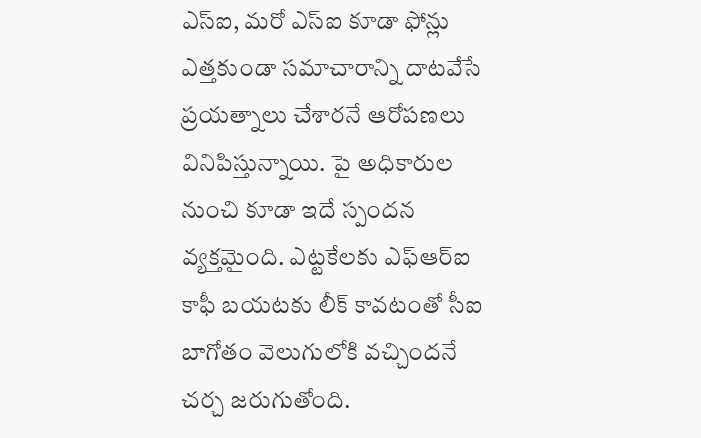ఎస్‌ఐ, మరో ఎస్‌ఐ కూడా ఫోన్లు ఎత్తకుండా సమాచారాన్ని దాటవేసే ప్రయత్నాలు చేశారనే ఆరోపణలు వినిపిస్తున్నాయి. పై అధికారుల నుంచి కూడా ఇదే స్పందన వ్యక్తమైంది. ఎట్టకేలకు ఎఫ్‌ఆర్‌ఐ కాఫీ బయటకు లీక్‌ కావటంతో సీఐ బాగోతం వెలుగులోకి వచ్చిందనే చర్చ జరుగుతోంది.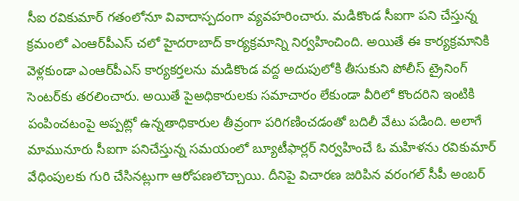సీఐ రవికుమార్‌ గతంలోనూ వివాదాస్పదంగా వ్యవహరించారు. మడికొండ సీఐగా పని చేస్తున్న క్రమంలో ఎంఆర్‌పీఎస్‌ చలో హైదరాబాద్‌ కార్యక్రమాన్ని నిర్వహించింది. అయితే ఈ కార్యక్రమానికి వెళ్లకుండా ఎంఆర్‌పీఎస్‌ కార్యకర్తలను మడికొండ వద్ద అదుపులోకి తీసుకుని పోలీస్‌ ట్రైనింగ్‌ సెంటర్‌కు తరలించారు. అయితే పైఅధికారులకు సమాచారం లేకుండా వీరిలో కొందరిని ఇంటికి పంపించటంపై అప్పట్లో ఉన్నతాధికారుల తీవ్రంగా పరిగణించడంతో బదిలీ వేటు పడింది. అలాగే మామునూరు సీఐగా పనిచేస్తున్న సమయంలో బ్యూటీఫార్లర్‌ నిర్వహించే ఓ మహిళను రవికుమార్‌ వేధింపులకు గురి చేసినట్లుగా ఆరోపణలొచ్చాయి. దీనిపై విచారణ జరిపిన వరంగల్‌ సీపీ అంబర్‌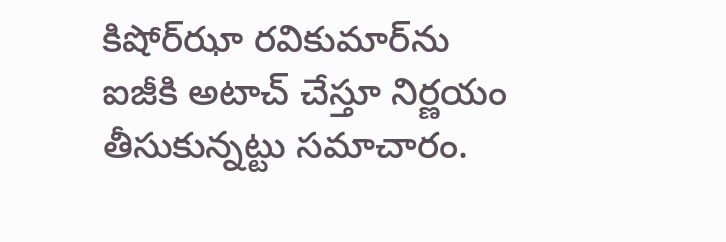కిషోర్‌ఝా రవికుమార్‌ను ఐజీకి అటాచ్‌ చేస్తూ నిర్ణయం తీసుకున్నట్టు సమాచారం.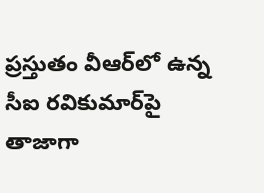ప్రస్తుతం వీఆర్‌లో ఉన్న సీఐ రవికుమార్‌పై తాజాగా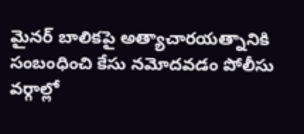మైనర్‌ బాలికపై అత్యాచారయత్నానికి సంబంధించి కేసు నమోదవడం పోలీసు వర్గాల్లో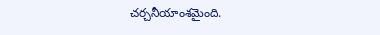చర్చనీయాంశమైంది.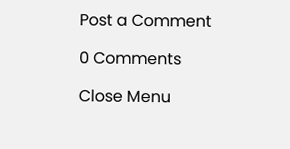Post a Comment

0 Comments

Close Menu